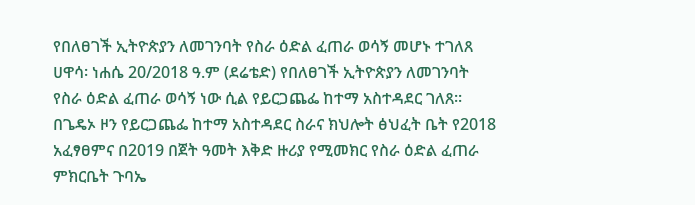የበለፀገች ኢትዮጵያን ለመገንባት የስራ ዕድል ፈጠራ ወሳኝ መሆኑ ተገለጸ
ሀዋሳ፡ ነሐሴ 20/2018 ዓ.ም (ደሬቴድ) የበለፀገች ኢትዮጵያን ለመገንባት የስራ ዕድል ፈጠራ ወሳኝ ነው ሲል የይርጋጨፌ ከተማ አስተዳደር ገለጸ፡፡
በጌዴኦ ዞን የይርጋጨፌ ከተማ አስተዳደር ስራና ክህሎት ፅህፈት ቤት የ2018 አፈፃፀምና በ2019 በጀት ዓመት እቅድ ዙሪያ የሚመክር የስራ ዕድል ፈጠራ ምክርቤት ጉባኤ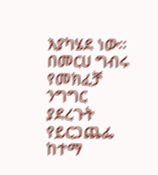እያካሄደ ነው።
በመርሀ ግብሩ የመክፈቻ ንግግር ያደረጉት የይርጋጨፌ ከተማ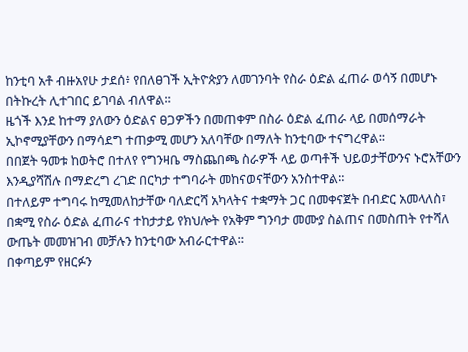ከንቲባ አቶ ብዙአየሁ ታደሰ፥ የበለፀገች ኢትዮጵያን ለመገንባት የስራ ዕድል ፈጠራ ወሳኝ በመሆኑ በትኩረት ሊተገበር ይገባል ብለዋል።
ዜጎች እንደ ከተማ ያለውን ዕድልና ፀጋዎችን በመጠቀም በስራ ዕድል ፈጠራ ላይ በመሰማራት ኢኮኖሚያቸውን በማሳደግ ተጠቃሚ መሆን አለባቸው በማለት ከንቲባው ተናግረዋል፡፡
በበጀት ዓመቱ ከወትሮ በተለየ የግንዛቤ ማስጨበጫ ስራዎች ላይ ወጣቶች ህይወታቸውንና ኑሮአቸውን እንዲያሻሽሉ በማድረግ ረገድ በርካታ ተግባራት መከናወናቸውን አንስተዋል።
በተለይም ተግባሩ ከሚመለከታቸው ባለድርሻ አካላትና ተቋማት ጋር በመቀናጀት በብድር አመላለስ፣ በቋሚ የስራ ዕድል ፈጠራና ተከታታይ የክህሎት የአቅም ግንባታ መሙያ ስልጠና በመስጠት የተሻለ ውጤት መመዝገብ መቻሉን ከንቲባው አብራርተዋል።
በቀጣይም የዘርፉን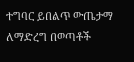ተግባር ይበልጥ ውጤታማ ለማድረግ በወጣቶች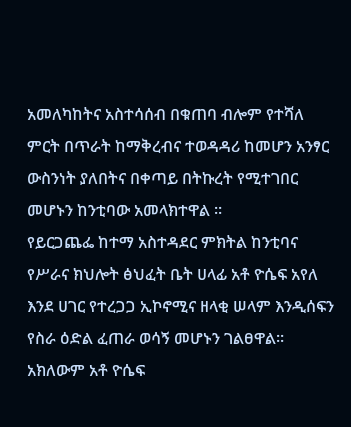አመለካከትና አስተሳሰብ በቁጠባ ብሎም የተሻለ ምርት በጥራት ከማቅረብና ተወዳዳሪ ከመሆን አንፃር ውስንነት ያለበትና በቀጣይ በትኩረት የሚተገበር መሆኑን ከንቲባው አመላክተዋል ።
የይርጋጨፌ ከተማ አስተዳደር ምክትል ከንቲባና የሥራና ክህሎት ፅህፈት ቤት ሀላፊ አቶ ዮሴፍ አየለ እንደ ሀገር የተረጋጋ ኢኮኖሚና ዘላቂ ሠላም እንዲሰፍን የስራ ዕድል ፈጠራ ወሳኝ መሆኑን ገልፀዋል።
አክለውም አቶ ዮሴፍ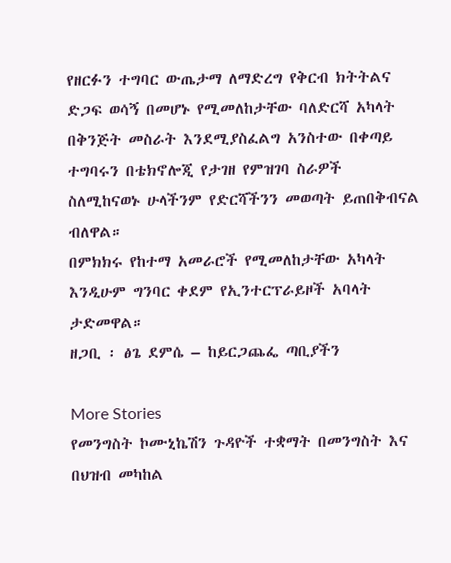የዘርፉን ተግባር ውጤታማ ለማድረግ የቅርብ ክትትልና ድጋፍ ወሳኝ በመሆኑ የሚመለከታቸው ባለድርሻ አካላት በቅንጅት መስራት እንደሚያስፈልግ አንስተው በቀጣይ ተግባሩን በቴክኖሎጂ የታገዘ የምዝገባ ስራዎች ስለሚከናወኑ ሁላችንም የድርሻችንን መወጣት ይጠበቅብናል ብለዋል።
በምክክሩ የከተማ አመራሮች የሚመለከታቸው አካላት እንዲሁም ግንባር ቀደም የኢንተርፕራይዞች አባላት ታድመዋል።
ዘጋቢ ፡ ፅጌ ደምሴ – ከይርጋጨፌ ጣቢያችን

More Stories
የመንግስት ኮሙኒኬሽን ጉዳዮች ተቋማት በመንግስት እና በህዝብ መካከል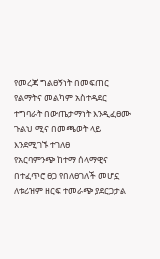የመረጃ ግልፀኝነት በመፍጠር የልማትና መልካም አስተዳደር ተግባራት በውጤታማነት እንዲፈፀሙ ጉልህ ሚና በመጫወት ላይ እንደሚገኙ ተገለፀ
የአርባምንጭ ከተማ ሰላማዊና በተፈጥሮ ፀጋ የበለፀገለች መሆኗ ለቱሪዝም ዘርፍ ተመራጭ ያደርጋታል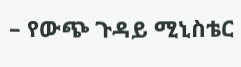– የውጭ ጉዳይ ሚኒስቴር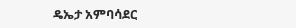ዴኤታ አምባሳደር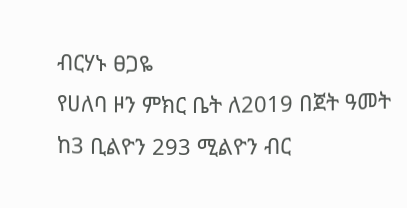ብርሃኑ ፀጋዬ
የሀለባ ዞን ምክር ቤት ለ2019 በጀት ዓመት ከ3 ቢልዮን 293 ሚልዮን ብር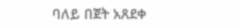ባለይ በጀት አጸደቀ